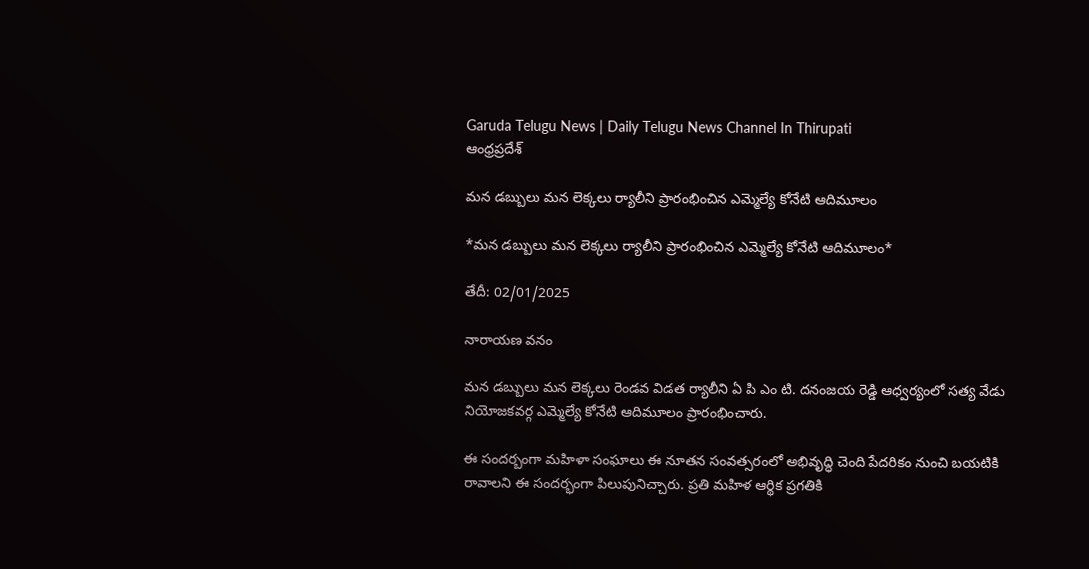Garuda Telugu News | Daily Telugu News Channel In Thirupati
ఆంధ్రప్రదేశ్

మన డబ్బులు మన లెక్కలు ర్యాలీని ప్రారంభించిన ఎమ్మెల్యే కోనేటి ఆదిమూలం

*మన డబ్బులు మన లెక్కలు ర్యాలీని ప్రారంభించిన ఎమ్మెల్యే కోనేటి ఆదిమూలం*

తేదీ: 02/01/2025

నారాయణ వనం

మన డబ్బులు మన లెక్కలు రెండవ విడత ర్యాలీని ఏ పి ఎం టి. దనంజయ రెడ్డి ఆధ్వర్యంలో సత్య వేడు నియోజకవర్గ ఎమ్మెల్యే కోనేటి ఆదిమూలం ప్రారంభించారు.

ఈ సందర్బంగా మహిళా సంఘాలు ఈ నూతన సంవత్సరంలో అభివృద్ధి చెంది పేదరికం నుంచి బయటికి రావాలని ఈ సందర్భంగా పిలుపునిచ్చారు. ప్రతి మహిళ ఆర్థిక ప్రగతికి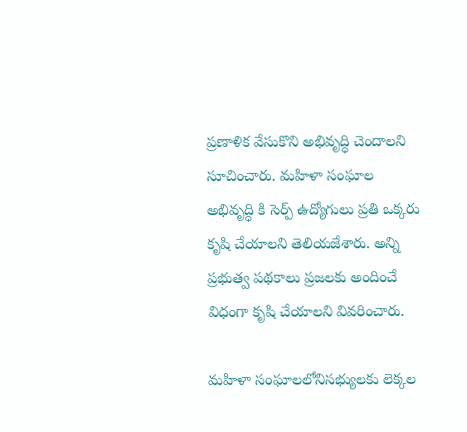ప్రణాళిక వేసుకొని అభివృద్ధి చెందాలని సూచించారు. మహిళా సంఘాల అభివృద్ధి కి సెర్ప్ ఉద్యోగులు ప్రతి ఒక్కరు కృషి చేయాలని తెలియజేశారు. అన్ని ప్రభుత్వ పథకాలు ప్రజలకు అందించే విధంగా కృషి చేయాలని వివరించారు.

మహిళా సంఘాలలోనిసభ్యులకు లెక్కల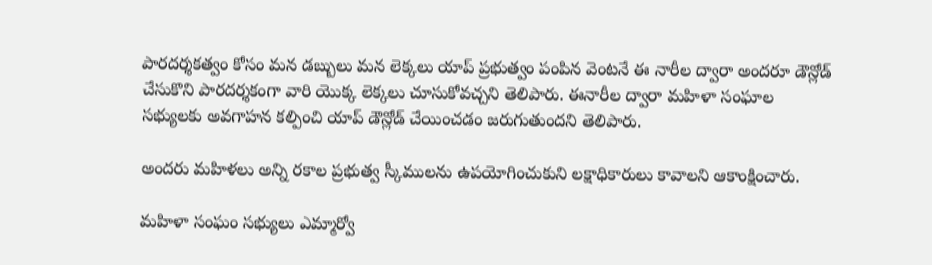పారదర్శకత్వం కోసం మన డబ్బులు మన లెక్కలు యాప్ ప్రభుత్వం పంపిన వెంటనే ఈ నారీల ద్వారా అందరూ డౌన్లోడ్ చేసుకొని పారదర్శకంగా వారి యొక్క లెక్కలు చూసుకోవచ్చని తెలిపారు. ఈనారీల ద్వారా మహిళా సంఘాల సభ్యులకు అవగాహన కల్పించి యాప్ డౌన్లోడ్ చేయించడం జరుగుతుందని తెలిపారు.

అందరు మహిళలు అన్ని రకాల ప్రభుత్వ స్కీములను ఉపయోగించుకుని లక్షాధికారులు కావాలని ఆకాంక్షించారు.

మహిళా సంఘం సభ్యులు ఎమ్మార్వో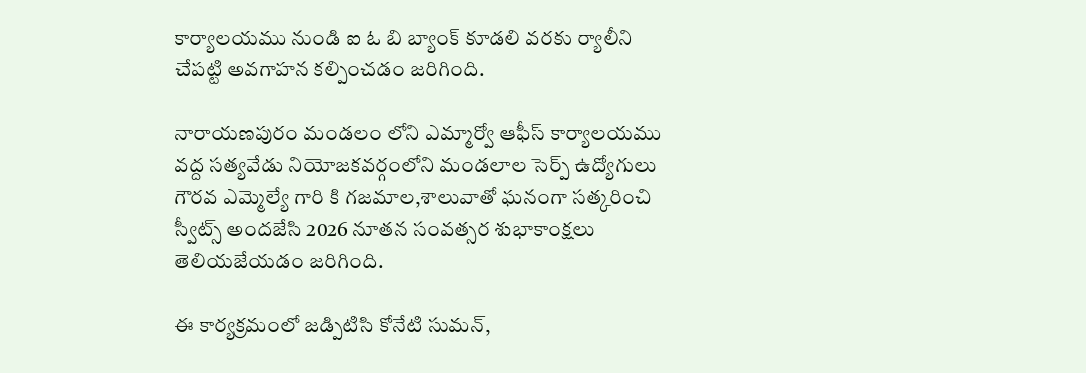కార్యాలయము నుండి ఐ ఓ బి బ్యాంక్ కూడలి వరకు ర్యాలీని చేపట్టి అవగాహన కల్పించడం జరిగింది.

నారాయణపురం మండలం లోని ఎమ్మార్వో ఆఫీస్ కార్యాలయము వద్ద సత్యవేడు నియోజకవర్గంలోని మండలాల సెర్ప్ ఉద్యోగులు గౌరవ ఎమ్మెల్యే గారి కి గజమాల,శాలువాతో ఘనంగా సత్కరించి స్వీట్స్ అందజేసి 2026 నూతన సంవత్సర శుభాకాంక్షలు తెలియజేయడం జరిగింది.

ఈ కార్యక్రమంలో జడ్పిటిసి కోనేటి సుమన్,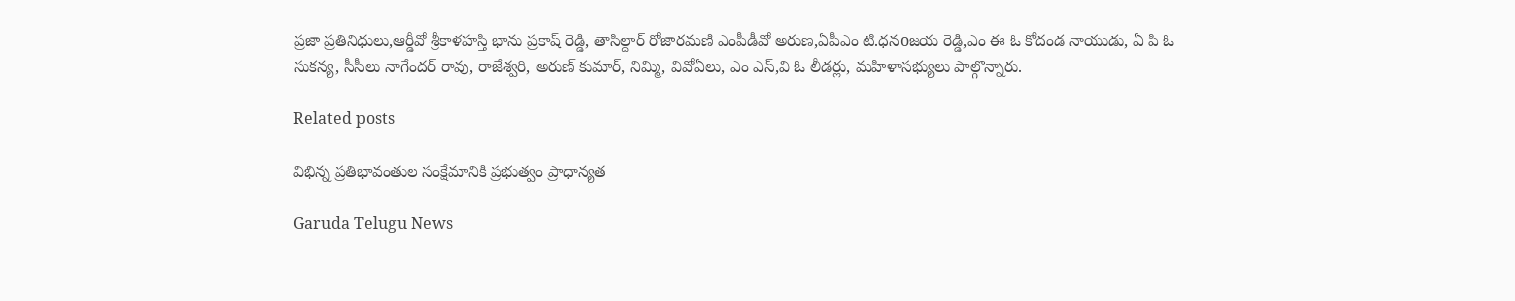ప్రజా ప్రతినిధులు,ఆర్డీవో శ్రీకాళహస్తి భాను ప్రకాష్ రెడ్డి, తాసిల్దార్ రోజారమణి ఎంపీడీవో అరుణ,ఏపీఎం టి.ధనoజయ రెడ్డి,ఎం ఈ ఓ కోదండ నాయుడు, ఏ పి ఓ సుకన్య, సీసీలు నాగేందర్ రావు, రాజేశ్వరి, అరుణ్ కుమార్, నిమ్మి, వివోఏలు, ఎం ఎస్,వి ఓ లీడర్లు, మహిళాసభ్యులు పాల్గొన్నారు.

Related posts

విభిన్న ప్రతిభావంతుల సంక్షేమానికి ప్రభుత్వం ప్రాధాన్యత

Garuda Telugu News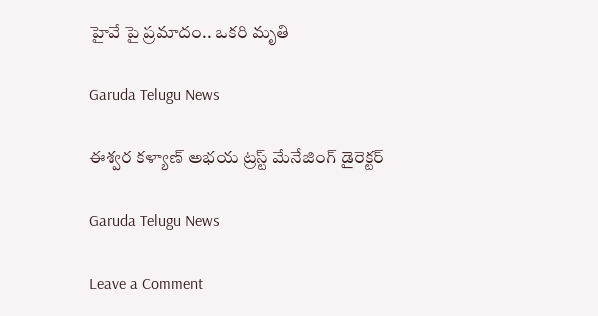హైవే పై ప్రమాదం.. ఒకరి మృతి

Garuda Telugu News

ఈశ్వర కళ్యాణ్ అభయ ట్రస్ట్ మేనేజింగ్ డైరెక్టర్

Garuda Telugu News

Leave a Comment